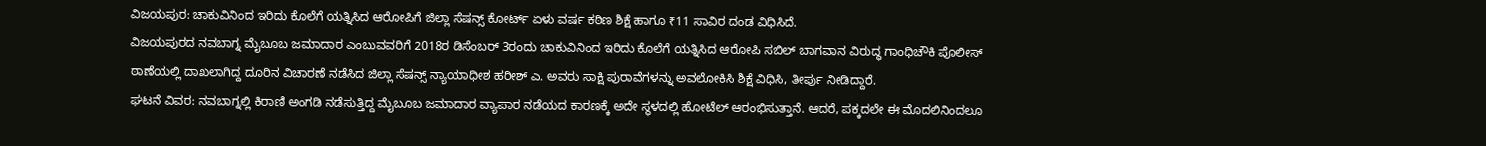ವಿಜಯಪುರ: ಚಾಕುವಿನಿಂದ ಇರಿದು ಕೊಲೆಗೆ ಯತ್ನಿಸಿದ ಆರೋಪಿಗೆ ಜಿಲ್ಲಾ ಸೆಷನ್ಸ್ ಕೋರ್ಟ್ ಏಳು ವರ್ಷ ಕಠಿಣ ಶಿಕ್ಷೆ ಹಾಗೂ ₹11 ಸಾವಿರ ದಂಡ ವಿಧಿಸಿದೆ.
ವಿಜಯಪುರದ ನವಬಾಗ್ನ ಮೈಬೂಬ ಜಮಾದಾರ ಎಂಬುವವರಿಗೆ 2018ರ ಡಿಸೆಂಬರ್ 3ರಂದು ಚಾಕುವಿನಿಂದ ಇರಿದು ಕೊಲೆಗೆ ಯತ್ನಿಸಿದ ಆರೋಪಿ ಸಬಿಲ್ ಬಾಗವಾನ ವಿರುದ್ಧ ಗಾಂಧಿಚೌಕಿ ಪೊಲೀಸ್ ಠಾಣೆಯಲ್ಲಿ ದಾಖಲಾಗಿದ್ದ ದೂರಿನ ವಿಚಾರಣೆ ನಡೆಸಿದ ಜಿಲ್ಲಾ ಸೆಷನ್ಸ್ ನ್ಯಾಯಾಧೀಶ ಹರೀಶ್ ಎ. ಅವರು ಸಾಕ್ಷಿ ಪುರಾವೆಗಳನ್ನು ಅವಲೋಕಿಸಿ ಶಿಕ್ಷೆ ವಿಧಿಸಿ, ತೀರ್ಪು ನೀಡಿದ್ದಾರೆ.
ಘಟನೆ ವಿವರ: ನವಬಾಗ್ನಲ್ಲಿ ಕಿರಾಣಿ ಅಂಗಡಿ ನಡೆಸುತ್ತಿದ್ದ ಮೈಬೂಬ ಜಮಾದಾರ ವ್ಯಾಪಾರ ನಡೆಯದ ಕಾರಣಕ್ಕೆ ಅದೇ ಸ್ಥಳದಲ್ಲಿ ಹೋಟೆಲ್ ಆರಂಭಿಸುತ್ತಾನೆ. ಆದರೆ, ಪಕ್ಕದಲೇ ಈ ಮೊದಲಿನಿಂದಲೂ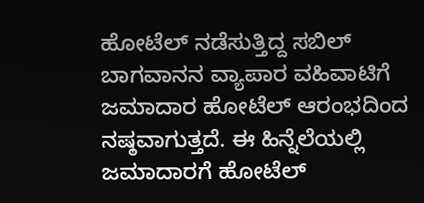ಹೋಟೆಲ್ ನಡೆಸುತ್ತಿದ್ದ ಸಬಿಲ್ ಬಾಗವಾನನ ವ್ಯಾಪಾರ ವಹಿವಾಟಿಗೆ ಜಮಾದಾರ ಹೋಟೆಲ್ ಆರಂಭದಿಂದ ನಷ್ಠವಾಗುತ್ತದೆ. ಈ ಹಿನ್ನೆಲೆಯಲ್ಲಿ ಜಮಾದಾರಗೆ ಹೋಟೆಲ್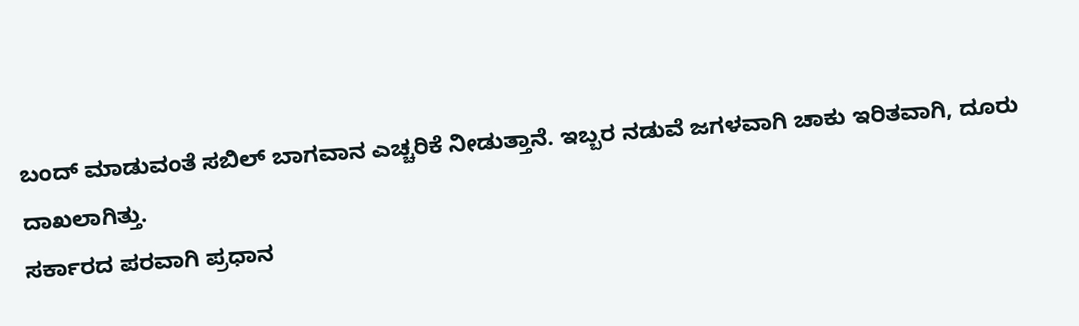ಬಂದ್ ಮಾಡುವಂತೆ ಸಬಿಲ್ ಬಾಗವಾನ ಎಚ್ಚರಿಕೆ ನೀಡುತ್ತಾನೆ. ಇಬ್ಬರ ನಡುವೆ ಜಗಳವಾಗಿ ಚಾಕು ಇರಿತವಾಗಿ, ದೂರು ದಾಖಲಾಗಿತ್ತು.
ಸರ್ಕಾರದ ಪರವಾಗಿ ಪ್ರಧಾನ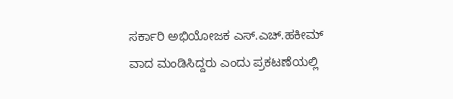ಸರ್ಕಾರಿ ಅಭಿಯೋಜಕ ಎಸ್.ಎಚ್.ಹಕೀಮ್ ವಾದ ಮಂಡಿಸಿದ್ದರು ಎಂದು ಪ್ರಕಟಣೆಯಲ್ಲಿ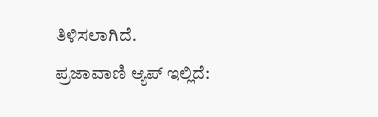ತಿಳಿಸಲಾಗಿದೆ.
ಪ್ರಜಾವಾಣಿ ಆ್ಯಪ್ ಇಲ್ಲಿದೆ: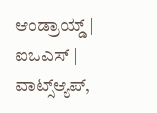ಆಂಡ್ರಾಯ್ಡ್ | ಐಒಎಸ್ | ವಾಟ್ಸ್ಆ್ಯಪ್,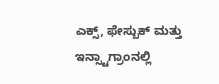ಎಕ್ಸ್, ಫೇಸ್ಬುಕ್ ಮತ್ತು ಇನ್ಸ್ಟಾಗ್ರಾಂನಲ್ಲಿ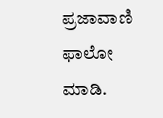ಪ್ರಜಾವಾಣಿ ಫಾಲೋ ಮಾಡಿ.